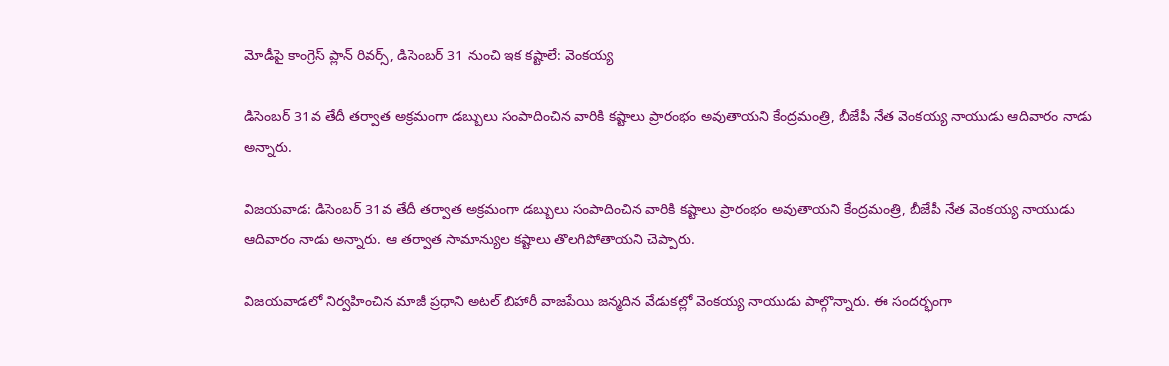మోడీపై కాంగ్రెస్ ప్లాన్ రివర్స్, డిసెంబర్ 31 నుంచి ఇక కష్టాలే: వెంకయ్య

డిసెంబర్ 31వ తేదీ తర్వాత అక్రమంగా డబ్బులు సంపాదించిన వారికి కష్టాలు ప్రారంభం అవుతాయని కేంద్రమంత్రి, బీజేపీ నేత వెంకయ్య నాయుడు ఆదివారం నాడు అన్నారు.

విజయవాడ: డిసెంబర్ 31వ తేదీ తర్వాత అక్రమంగా డబ్బులు సంపాదించిన వారికి కష్టాలు ప్రారంభం అవుతాయని కేంద్రమంత్రి, బీజేపీ నేత వెంకయ్య నాయుడు ఆదివారం నాడు అన్నారు. ఆ తర్వాత సామాన్యుల కష్టాలు తొలగిపోతాయని చెప్పారు.

విజయవాడలో నిర్వహించిన మాజీ ప్రధాని అటల్ బిహారీ వాజపేయి జన్మదిన వేడుకల్లో వెంకయ్య నాయుడు పాల్గొన్నారు. ఈ సందర్భంగా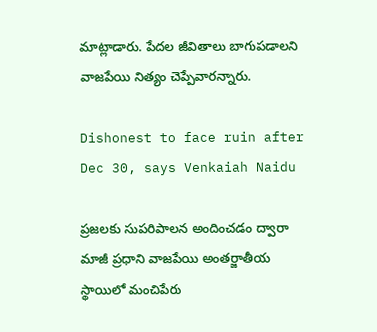మాట్లాడారు. పేదల జీవితాలు బాగుపడాలని వాజపేయి నిత్యం చెప్పేవారన్నారు.

Dishonest to face ruin after Dec 30, says Venkaiah Naidu

ప్రజలకు సుపరిపాలన అందించడం ద్వారా మాజీ ప్రధాని వాజపేయి అంతర్జాతీయ స్థాయిలో మంచిపేరు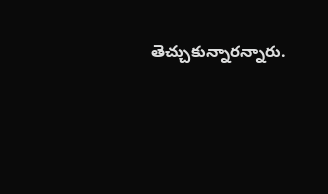తెచ్చుకున్నారన్నారు.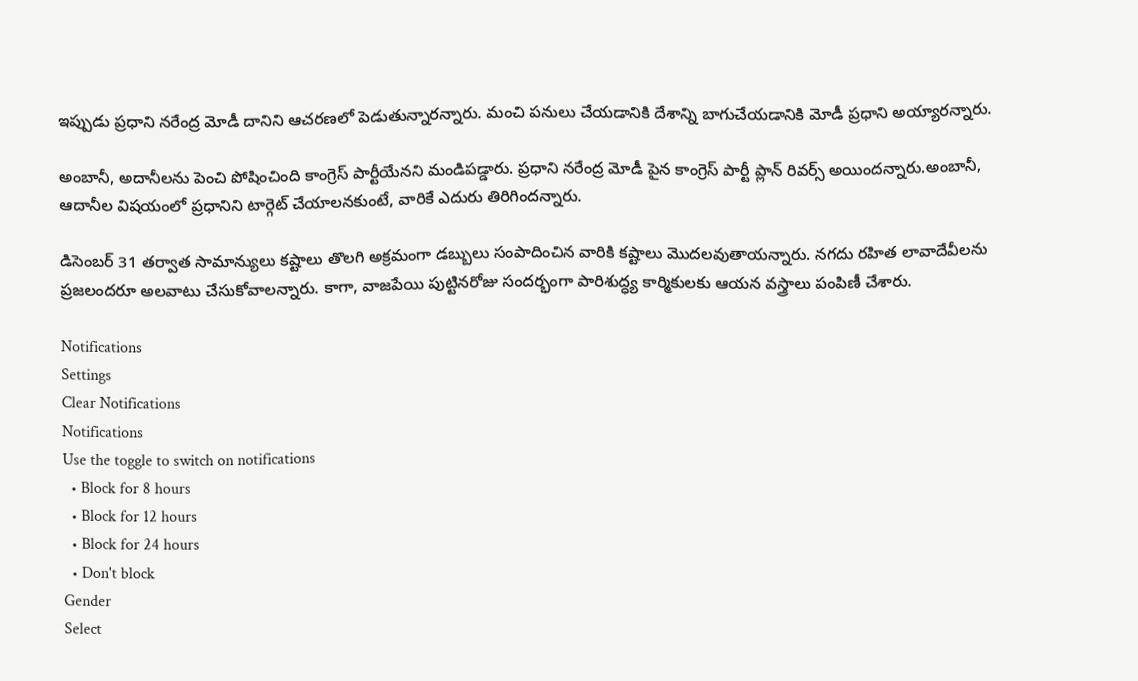ఇప్పుడు ప్రధాని నరేంద్ర మోడీ దానిని ఆచరణలో పెడుతున్నారన్నారు. మంచి పనులు చేయడానికి దేశాన్ని బాగుచేయడానికి మోడీ ప్రధాని అయ్యారన్నారు.

అంబానీ, అదానీలను పెంచి పోషించింది కాంగ్రెస్ పార్టీయేనని మండిపడ్డారు. ప్రధాని నరేంద్ర మోడీ పైన కాంగ్రెస్ పార్టీ ప్లాన్ రివర్స్ అయిందన్నారు.అంబానీ, ఆదానీల విషయంలో ప్రధానిని టార్గెట్ చేయాలనకుంటే, వారికే ఎదురు తిరిగిందన్నారు.

డిసెంబర్‌ 31 తర్వాత సామాన్యులు కష్టాలు తొలగి అక్రమంగా డబ్బులు సంపాదించిన వారికి కష్టాలు మొదలవుతాయన్నారు. నగదు రహిత లావాదేవీలను ప్రజలందరూ అలవాటు చేసుకోవాలన్నారు. కాగా, వాజపేయి పుట్టినరోజు సందర్భంగా పారిశుద్ధ్య కార్మికులకు ఆయన వస్త్రాలు పంపిణీ చేశారు.

Notifications
Settings
Clear Notifications
Notifications
Use the toggle to switch on notifications
  • Block for 8 hours
  • Block for 12 hours
  • Block for 24 hours
  • Don't block
Gender
Select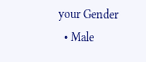your Gender
  • Male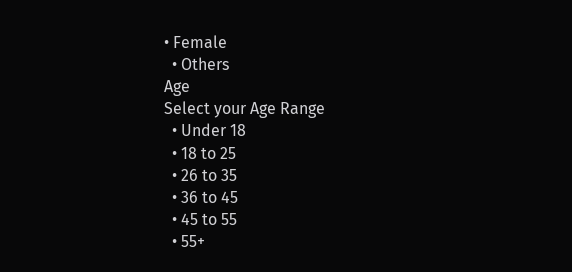• Female
  • Others
Age
Select your Age Range
  • Under 18
  • 18 to 25
  • 26 to 35
  • 36 to 45
  • 45 to 55
  • 55+